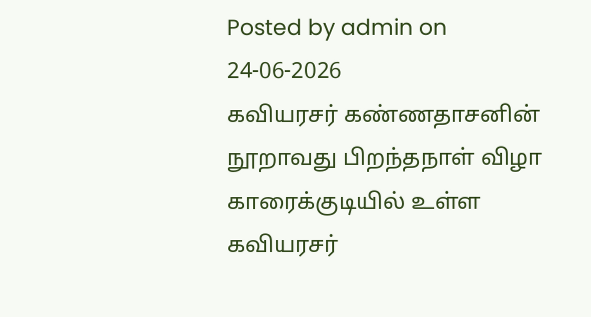Posted by admin on 24-06-2026
கவியரசர் கண்ணதாசனின் நூறாவது பிறந்தநாள் விழா காரைக்குடியில் உள்ள கவியரசர்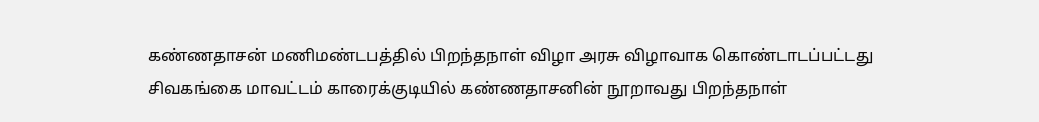கண்ணதாசன் மணிமண்டபத்தில் பிறந்தநாள் விழா அரசு விழாவாக கொண்டாடப்பட்டது
சிவகங்கை மாவட்டம் காரைக்குடியில் கண்ணதாசனின் நூறாவது பிறந்தநாள்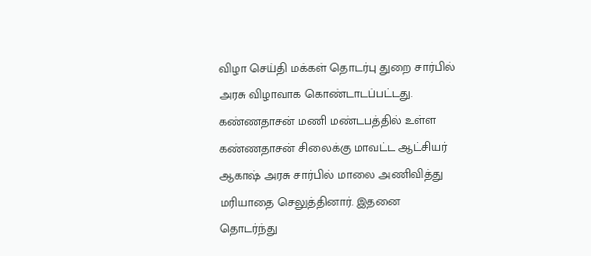விழா செய்தி மக்கள் தொடர்பு துறை சார்பில் அரசு விழாவாக கொண்டாடப்பட்டது. கண்ணதாசன் மணி மண்டபத்தில் உள்ள கண்ணதாசன் சிலைக்கு மாவட்ட ஆட்சியர் ஆகாஷ் அரசு சார்பில் மாலை அணிவித்து மரியாதை செலுத்தினார். இதனை தொடர்ந்து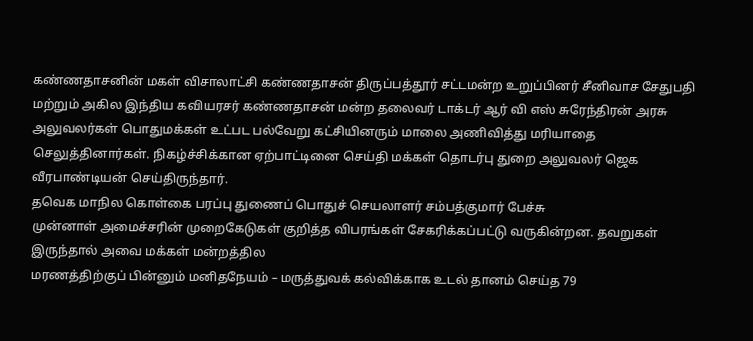கண்ணதாசனின் மகள் விசாலாட்சி கண்ணதாசன் திருப்பத்தூர் சட்டமன்ற உறுப்பினர் சீனிவாச சேதுபதி மற்றும் அகில இந்திய கவியரசர் கண்ணதாசன் மன்ற தலைவர் டாக்டர் ஆர் வி எஸ் சுரேந்திரன் அரசு அலுவலர்கள் பொதுமக்கள் உட்பட பல்வேறு கட்சியினரும் மாலை அணிவித்து மரியாதை செலுத்தினார்கள். நிகழ்ச்சிக்கான ஏற்பாட்டினை செய்தி மக்கள் தொடர்பு துறை அலுவலர் ஜெக வீரபாண்டியன் செய்திருந்தார்.
தவெக மாநில கொள்கை பரப்பு துணைப் பொதுச் செயலாளர் சம்பத்குமார் பேச்சு
முன்னாள் அமைச்சரின் முறைகேடுகள் குறித்த விபரங்கள் சேகரிக்கப்பட்டு வருகின்றன. தவறுகள் இருந்தால் அவை மக்கள் மன்றத்தில
மரணத்திற்குப் பின்னும் மனிதநேயம் – மருத்துவக் கல்விக்காக உடல் தானம் செய்த 79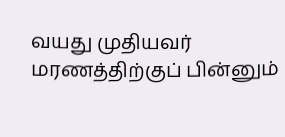வயது முதியவர்
மரணத்திற்குப் பின்னும்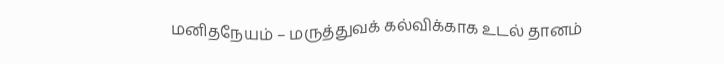மனிதநேயம் – மருத்துவக் கல்விக்காக உடல் தானம்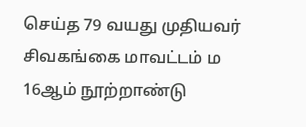செய்த 79 வயது முதியவர்
சிவகங்கை மாவட்டம் ம
16ஆம் நூற்றாண்டு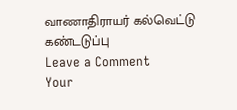வாணாதிராயர் கல்வெட்டு கண்டடுப்பு
Leave a Comment
Your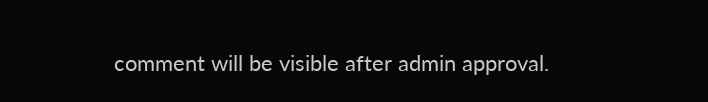comment will be visible after admin approval.